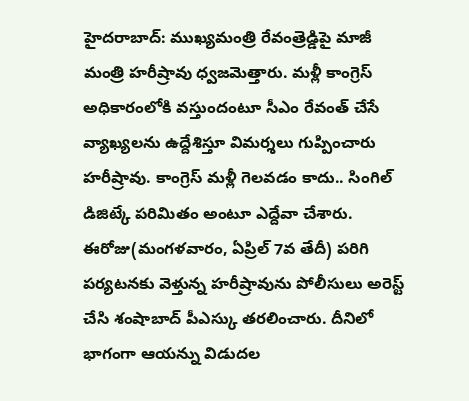హైదరాబాద్: ముఖ్యమంత్రి రేవంత్రెడ్డిపై మాజీ మంత్రి హరీష్రావు ధ్వజమెత్తారు. మళ్లీ కాంగ్రెస్ అధికారంలోకి వస్తుందంటూ సీఎం రేవంత్ చేసే వ్యాఖ్యలను ఉద్దేశిస్తూ విమర్శలు గుప్పించారు హరీష్రావు. కాంగ్రెస్ మళ్లీ గెలవడం కాదు.. సింగిల్ డిజిట్కే పరిమితం అంటూ ఎద్దేవా చేశారు.
ఈరోజు(మంగళవారం, ఏప్రిల్ 7వ తేదీ) పరిగి పర్యటనకు వెళ్తున్న హరీష్రావును పోలీసులు అరెస్ట్ చేసి శంషాబాద్ పీఎస్కు తరలించారు. దీనిలో భాగంగా ఆయన్ను విడుదల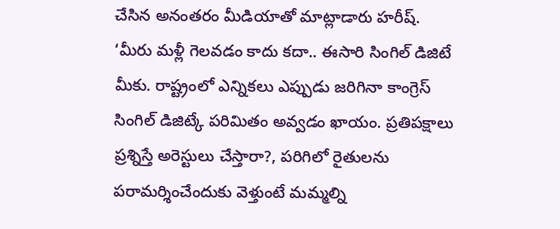చేసిన అనంతరం మీడియాతో మాట్లాడారు హరీష్.
‘మీరు మళ్లీ గెలవడం కాదు కదా.. ఈసారి సింగిల్ డిజిటే మీకు. రాష్ట్రంలో ఎన్నికలు ఎప్పుడు జరిగినా కాంగ్రెస్ సింగిల్ డిజిట్కే పరిమితం అవ్వడం ఖాయం. ప్రతిపక్షాలు ప్రశ్నిస్తే అరెస్టులు చేస్తారా?, పరిగిలో రైతులను పరామర్శించేందుకు వెళ్తుంటే మమ్మల్ని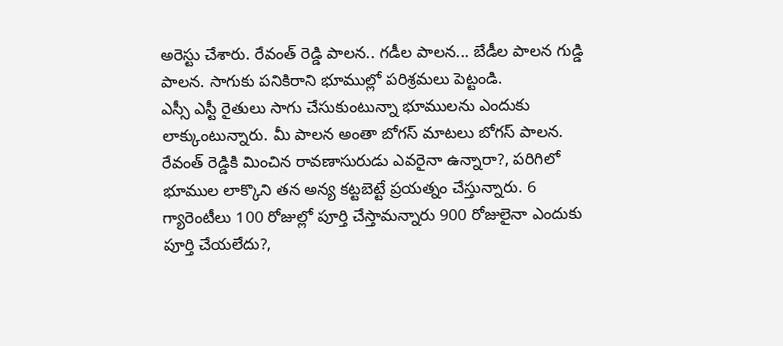అరెస్టు చేశారు. రేవంత్ రెడ్డి పాలన.. గడీల పాలన... బేడీల పాలన గుడ్డి పాలన. సాగుకు పనికిరాని భూముల్లో పరిశ్రమలు పెట్టండి.
ఎస్సీ ఎస్టీ రైతులు సాగు చేసుకుంటున్నా భూములను ఎందుకు లాక్కుంటున్నారు. మీ పాలన అంతా బోగస్ మాటలు బోగస్ పాలన. రేవంత్ రెడ్డికి మించిన రావణాసురుడు ఎవరైనా ఉన్నారా?, పరిగిలో భూముల లాక్కొని తన అన్య కట్టబెట్టే ప్రయత్నం చేస్తున్నారు. 6 గ్యారెంటీలు 100 రోజుల్లో పూర్తి చేస్తామన్నారు 900 రోజులైనా ఎందుకు పూర్తి చేయలేదు?,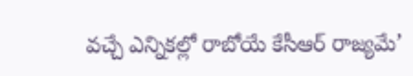వచ్చే ఎన్నికల్లో రాబోయే కేసీఆర్ రాజ్యమే’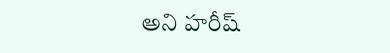అని హరీష్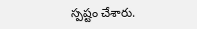స్పష్టం చేశారు.